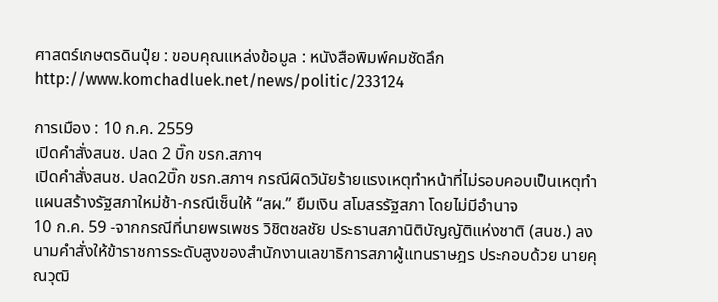ศาสตร์เกษตรดินปุ๋ย : ขอบคุณแหล่งข้อมูล : หนังสือพิมพ์คมชัดลึก
http://www.komchadluek.net/news/politic/233124

การเมือง : 10 ก.ค. 2559
เปิดคำสั่งสนช. ปลด 2 บิ๊ก ขรก.สภาฯ
เปิดคำสั่งสนช. ปลด2บิ๊ก ขรก.สภาฯ กรณีผิดวินัยร้ายแรงเหตุทำหน้าที่ไม่รอบคอบเป็นเหตุทำแผนสร้างรัฐสภาใหม่ช้า-กรณีเซ็นให้ “สผ.” ยืมเงิน สโมสรรัฐสภา โดยไม่มีอำนาจ
10 ก.ค. 59 -จากกรณีที่นายพรเพชร วิชิตชลชัย ประธานสภานิติบัญญัติแห่งชาติ (สนช.) ลงนามคำสั่งให้ข้าราชการระดับสูงของสำนักงานเลขาธิการสภาผู้แทนราษฎร ประกอบด้วย นายคุณวุฒิ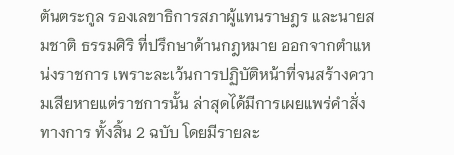ตันตระกูล รองเลขาธิการสภาผู้แทนราษฎร และนายสมชาติ ธรรมศิริ ที่ปรึกษาด้านกฎหมาย ออกจากตำแหน่งราชการ เพราะละเว้นการปฏิบัติหน้าที่จนสร้างความเสียหายแต่ราชการนั้น ล่าสุดได้มีการเผยแพร่คำสั่งทางการ ทั้งสิ้น 2 ฉบับ โดยมีรายละ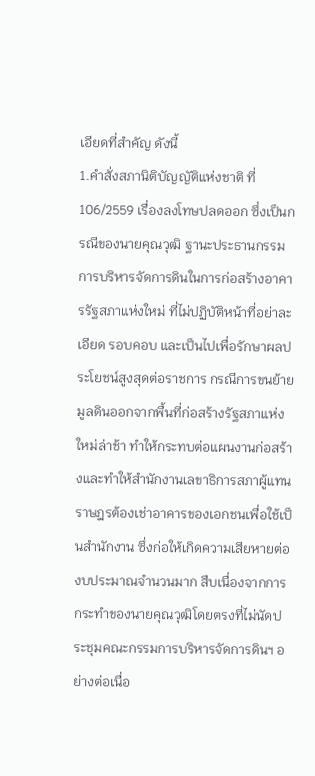เอียดที่สำคัญ ดังนี้
1.คำสั่งสภานิติบัญญัติแห่งชาติ ที่ 106/2559 เรื่องลงโทษปลดออก ซึ่งเป็นกรณีของนายคุณวุฒิ ฐานะประธานกรรมการบริหารจัดการดินในการก่อสร้างอาคารรัฐสภาแห่งใหม่ ที่ไม่ปฏิบัติหน้าที่อย่าละเอียด รอบคอบ และเป็นไปเพื่อรักษาผลประโยชน์สูงสุดต่อราชการ กรณีการขนย้ายมูลดินออกจากพื้นที่ก่อสร้างรัฐสภาแห่งใหม่ล่าช้า ทำให้กระทบต่อแผนงานก่อสร้างและทำให้สำนักงานเลขาธิการสภาผู้แทนราษฎรต้องเช่าอาคารของเอกชนเพื่อใช้เป็นสำนักงาน ซึ่งก่อให้เกิดความเสียหายต่องบประมาณจำนวนมาก สืบเนื่องจากการกระทำของนายคุณวุฒิโดยตรงที่ไม่นัดประชุมคณะกรรมการบริหารจัดการดินฯ อย่างต่อเนื่อ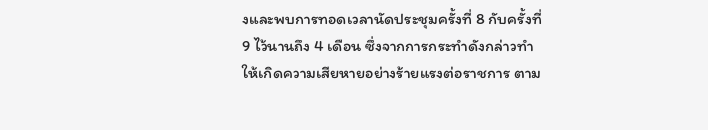งและพบการทอดเวลานัดประชุมครั้งที่ 8 กับครั้งที่ 9 ไว้นานถึง 4 เดือน ซึ่งจากการกระทำดังกล่าวทำให้เกิดความเสียหายอย่างร้ายแรงต่อราชการ ตาม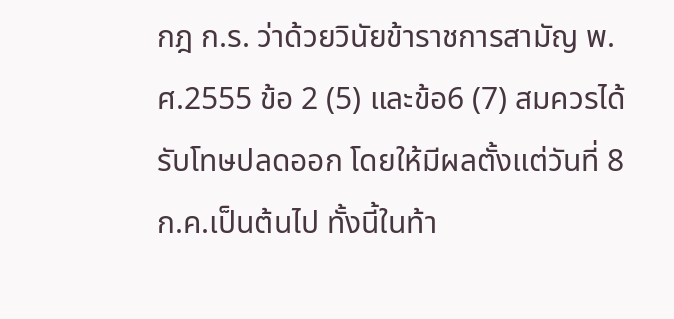กฎ ก.ร. ว่าด้วยวินัยข้าราชการสามัญ พ.ศ.2555 ข้อ 2 (5) และข้อ6 (7) สมควรได้รับโทษปลดออก โดยให้มีผลตั้งแต่วันที่ 8 ก.ค.เป็นต้นไป ทั้งนี้ในท้า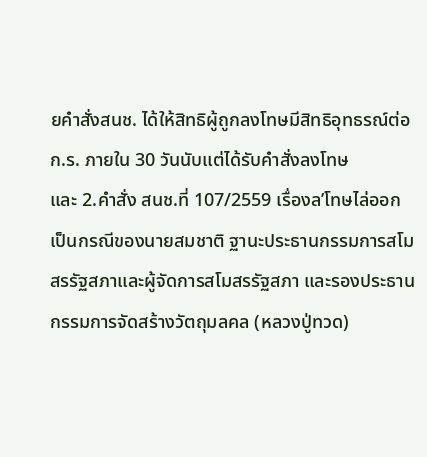ยคำสั่งสนช. ได้ให้สิทธิผู้ถูกลงโทษมีสิทธิอุทธรณ์ต่อ ก.ร. ภายใน 30 วันนับแต่ได้รับคำสั่งลงโทษ
และ 2.คำสั่ง สนช.ที่ 107/2559 เรื่องล’โทษไล่ออก เป็นกรณีของนายสมชาติ ฐานะประธานกรรมการสโมสรรัฐสภาและผู้จัดการสโมสรรัฐสภา และรองประธานกรรมการจัดสร้างวัตถุมลคล (หลวงปู่ทวด)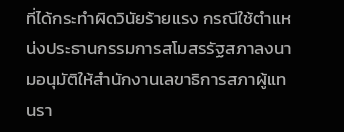ที่ได้กระทำผิดวินัยร้ายแรง กรณีใช้ตำแหน่งประธานกรรมการสโมสรรัฐสภาลงนามอนุมัติให้สำนักงานเลขาธิการสภาผู้แทนรา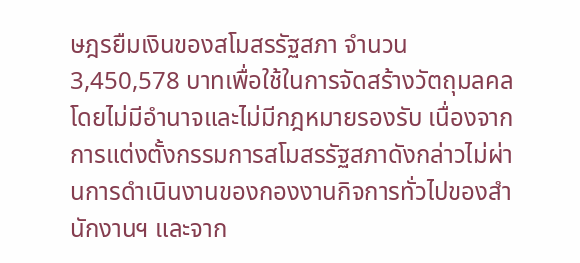ษฎรยืมเงินของสโมสรรัฐสภา จำนวน 3,450,578 บาทเพื่อใช้ในการจัดสร้างวัตถุมลคล โดยไม่มีอำนาจและไม่มีกฎหมายรองรับ เนื่องจากการแต่งตั้งกรรมการสโมสรรัฐสภาดังกล่าวไม่ผ่านการดำเนินงานของกองงานกิจการทั่วไปของสำนักงานฯ และจาก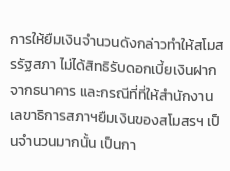การให้ยืมเงินจำนวนดังกล่าวทำให้สโมสรรัฐสภา ไม่ได้สิทธิรับดอกเบี้ยเงินฝากจากธนาคาร และกรณีที่ที่ให้สำนักงานเลขาธิการสภาฯยืมเงินของสโมสรฯ เป็นจำนวนมากนั้น เป็นกา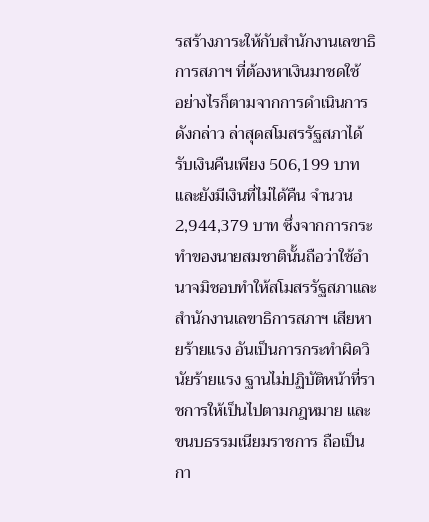รสร้างภาระให้กับสำนักงานเลขาธิการสภาฯ ที่ต้องหาเงินมาชดใช้
อย่างไรก็ตามจากการดำเนินการดังกล่าว ล่าสุดสโมสรรัฐสภาได้รับเงินคืนเพียง 506,199 บาท และยังมีเงินที่ไม่ได้คืน จำนวน 2,944,379 บาท ซึ่งจากการกระทำของนายสมชาตินั้นถือว่าใช้อำนาจมิชอบทำให้สโมสรรัฐสภาและสำนักงานเลขาธิการสภาฯ เสียหายร้ายแรง อันเป็นการกระทำผิดวินัยร้ายแรง ฐานไม่ปฏิบัติหน้าที่ราชการให้เป็นไปตามกฎหมาย และขนบธรรมเนียมราชการ ถือเป็นกา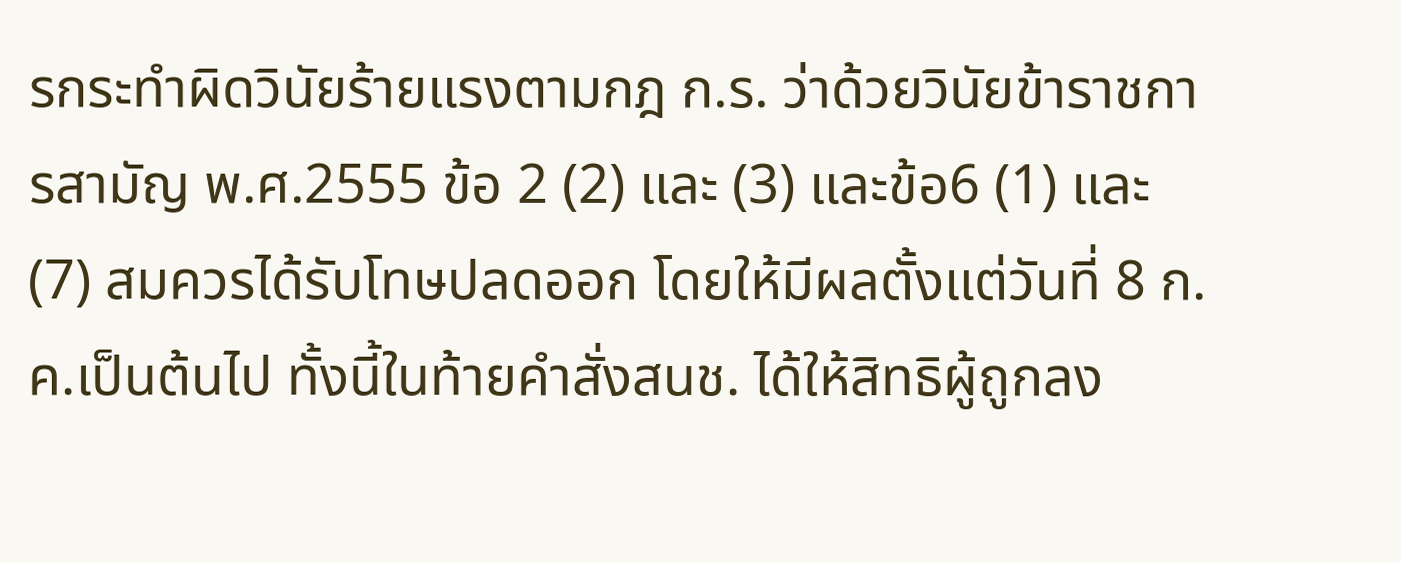รกระทำผิดวินัยร้ายแรงตามกฎ ก.ร. ว่าด้วยวินัยข้าราชการสามัญ พ.ศ.2555 ข้อ 2 (2) และ (3) และข้อ6 (1) และ(7) สมควรได้รับโทษปลดออก โดยให้มีผลตั้งแต่วันที่ 8 ก.ค.เป็นต้นไป ทั้งนี้ในท้ายคำสั่งสนช. ได้ให้สิทธิผู้ถูกลง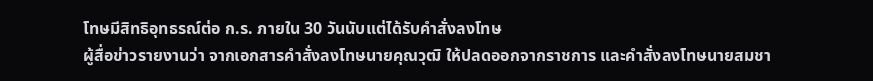โทษมีสิทธิอุทธรณ์ต่อ ก.ร. ภายใน 30 วันนับแต่ได้รับคำสั่งลงโทษ
ผู้สื่อข่าวรายงานว่า จากเอกสารคำสั่งลงโทษนายคุณวุฒิ ให้ปลดออกจากราชการ และคำสั่งลงโทษนายสมชา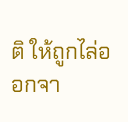ติ ให้ถูกไล่ออกจา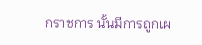กราชการ นั้นมีการถูกเผ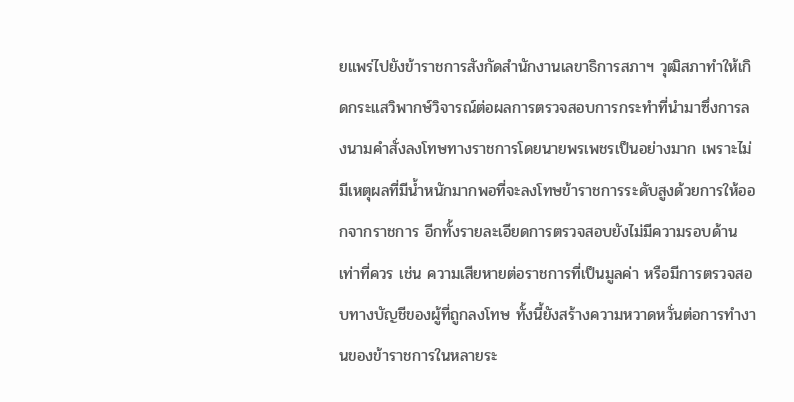ยแพร่ไปยังข้าราชการสังกัดสำนักงานเลขาธิการสภาฯ วุฒิสภาทำให้เกิดกระแสวิพากษ์วิจารณ์ต่อผลการตรวจสอบการกระทำที่นำมาซึ่งการลงนามคำสั่งลงโทษทางราชการโดยนายพรเพชรเป็นอย่างมาก เพราะไม่มีเหตุผลที่มีน้ำหนักมากพอที่จะลงโทษข้าราชการระดับสูงด้วยการให้ออกจากราชการ อีกทั้งรายละเอียดการตรวจสอบยังไม่มีความรอบด้านเท่าที่ควร เช่น ความเสียหายต่อราชการที่เป็นมูลค่า หรือมีการตรวจสอบทางบัญชีของผู้ที่ถูกลงโทษ ทั้งนี้ยังสร้างความหวาดหวั่นต่อการทำงานของข้าราชการในหลายระ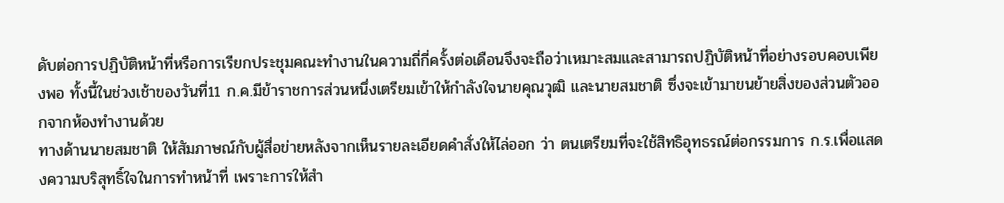ดับต่อการปฏิบัติหน้าที่หรือการเรียกประชุมคณะทำงานในความถี่กี่ครั้งต่อเดือนจึงจะถือว่าเหมาะสมและสามารถปฏิบัติหน้าที่อย่างรอบคอบเพียงพอ ทั้งนี้ในช่วงเช้าของวันที่11 ก.ค.มีข้าราชการส่วนหนึ่งเตรียมเข้าให้กำลังใจนายคุณวุฒิ และนายสมชาติ ซึ่งจะเข้ามาขนย้ายสิ่งของส่วนตัวออกจากห้องทำงานด้วย
ทางด้านนายสมชาติ ให้สัมภาษณ์กับผู้สื่อข่ายหลังจากเห็นรายละเอียดคำสั่งให้ไล่ออก ว่า ตนเตรียมที่จะใช้สิทธิอุทธรณ์ต่อกรรมการ ก.ร.เพื่อแสดงความบริสุทธิ์ใจในการทำหน้าที่ เพราะการให้สำ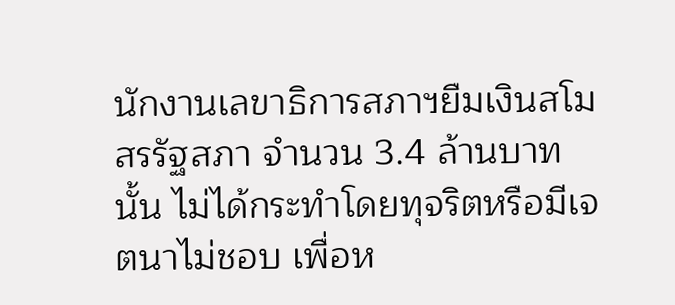นักงานเลขาธิการสภาฯยืมเงินสโมสรรัฐสภา จำนวน 3.4 ล้านบาทนั้น ไม่ได้กระทำโดยทุจริตหรือมีเจตนาไม่ชอบ เพื่อห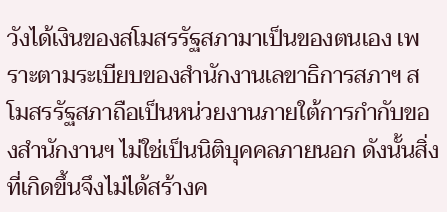วังได้เงินของสโมสรรัฐสภามาเป็นของตนเอง เพราะตามระเบียบของสำนักงานเลขาธิการสภาฯ สโมสรรัฐสภาถือเป็นหน่วยงานภายใต้การกำกับของสำนักงานฯ ไม่ใช่เป็นนิติบุคคลภายนอก ดังนั้นสิ่งที่เกิดขึ้นจึงไม่ได้สร้างค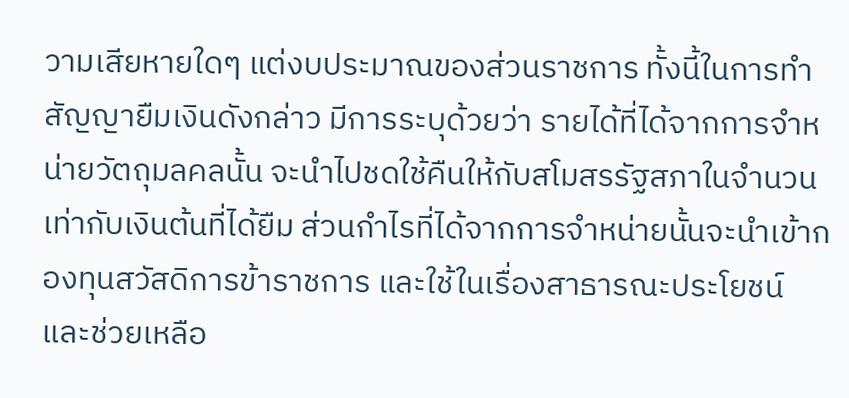วามเสียหายใดๆ แต่งบประมาณของส่วนราชการ ทั้งนี้ในการทำสัญญายืมเงินดังกล่าว มีการระบุด้วยว่า รายได้ที่ได้จากการจำหน่ายวัตถุมลคลนั้น จะนำไปชดใช้คืนให้กับสโมสรรัฐสภาในจำนวนเท่ากับเงินต้นที่ได้ยืม ส่วนกำไรที่ได้จากการจำหน่ายนั้นจะนำเข้ากองทุนสวัสดิการข้าราชการ และใช้ในเรื่องสาธารณะประโยชน์ และช่วยเหลือ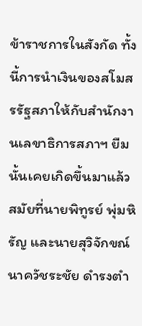ข้าราชการในสังกัด ทั้งนี้การนำเงินของสโมสรรัฐสภาให้กับสำนักงานเลขาธิการสภาฯ ยืมนั้นเคยเกิดขึ้นมาแล้วสมัยที่นายพิทูรย์ พุ่มหิรัญ และนายสุวิจักขณ์ นาควัชระชัย ดำรงตำ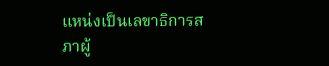แหน่งเป็นเลขาธิการสภาผู้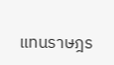แทนราษฎร